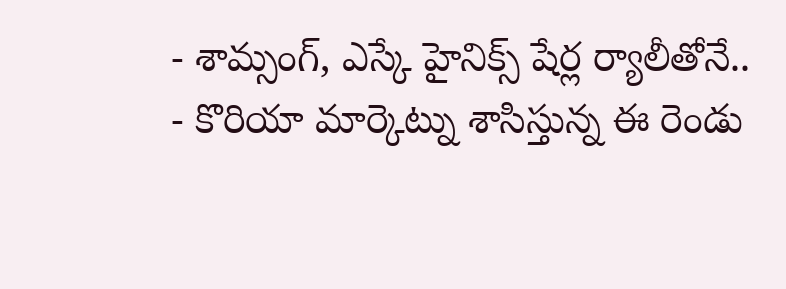- శామ్సంగ్, ఎస్కే హైనిక్స్ షేర్ల ర్యాలీతోనే..
- కొరియా మార్కెట్ను శాసిస్తున్న ఈ రెండు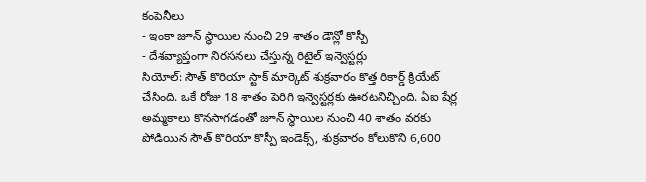కంపెనీలు
- ఇంకా జూన్ స్థాయిల నుంచి 29 శాతం డౌన్లో కొస్పీ
- దేశవ్యాప్తంగా నిరసనలు చేస్తున్న రిటైల్ ఇన్వెస్టర్లు
సియోల్: సౌత్ కొరియా స్టాక్ మార్కెట్ శుక్రవారం కొత్త రికార్డ్ క్రియేట్ చేసింది. ఒకే రోజు 18 శాతం పెరిగి ఇన్వెస్టర్లకు ఊరటనిచ్చింది. ఏఐ షేర్ల అమ్మకాలు కొనసాగడంతో జూన్ స్థాయిల నుంచి 40 శాతం వరకు పోడియిన సౌత్ కొరియా కొస్పీ ఇండెక్స్, శుక్రవారం కోలుకొని 6,600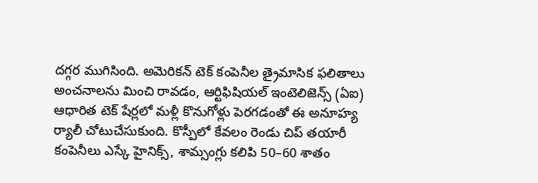దగ్గర ముగిసింది. అమెరికన్ టెక్ కంపెనీల త్రైమాసిక ఫలితాలు అంచనాలను మించి రావడం, ఆర్టిఫిషియల్ ఇంటెలిజెన్స్ (ఏఐ) ఆధారిత టెక్ షేర్లలో మళ్లీ కొనుగోళ్లు పెరగడంతో ఈ అనూహ్య ర్యాలీ చోటుచేసుకుంది. కొస్పీలో కేవలం రెండు చిప్ తయారీ కంపెనీలు ఎస్కే హైనిక్స్, శామ్సంగ్లు కలిపి 50–60 శాతం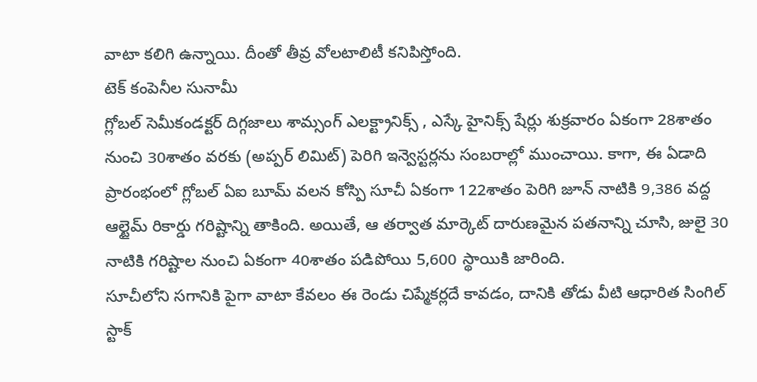వాటా కలిగి ఉన్నాయి. దీంతో తీవ్ర వోలటాలిటీ కనిపిస్తోంది.
టెక్ కంపెనీల సునామీ
గ్లోబల్ సెమీకండక్టర్ దిగ్గజాలు శామ్సంగ్ ఎలక్ట్రానిక్స్ , ఎస్కే హైనిక్స్ షేర్లు శుక్రవారం ఏకంగా 28శాతం నుంచి 30శాతం వరకు (అప్పర్ లిమిట్) పెరిగి ఇన్వెస్టర్లను సంబరాల్లో ముంచాయి. కాగా, ఈ ఏడాది ప్రారంభంలో గ్లోబల్ ఏఐ బూమ్ వలన కోస్పి సూచీ ఏకంగా 122శాతం పెరిగి జూన్ నాటికి 9,386 వద్ద ఆల్టైమ్ రికార్డు గరిష్టాన్ని తాకింది. అయితే, ఆ తర్వాత మార్కెట్ దారుణమైన పతనాన్ని చూసి, జులై 30 నాటికి గరిష్టాల నుంచి ఏకంగా 40శాతం పడిపోయి 5,600 స్థాయికి జారింది.
సూచీలోని సగానికి పైగా వాటా కేవలం ఈ రెండు చిప్మేకర్లదే కావడం, దానికి తోడు వీటి ఆధారిత సింగిల్ స్టాక్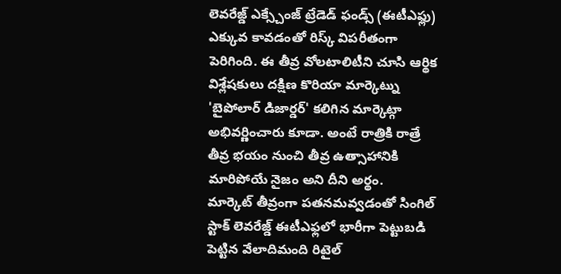లెవరేజ్డ్ ఎక్స్చేంజ్ ట్రేడెడ్ ఫండ్స్ (ఈటీఎఫ్లు) ఎక్కువ కావడంతో రిస్క్ విపరీతంగా పెరిగింది. ఈ తీవ్ర వోలటాలిటీని చూసి ఆర్థిక విశ్లేషకులు దక్షిణ కొరియా మార్కెట్ను 'బైపోలార్ డిజార్డర్' కలిగిన మార్కెట్గా అభివర్ణించారు కూడా. అంటే రాత్రికి రాత్రే తీవ్ర భయం నుంచి తీవ్ర ఉత్సాహానికి మారిపోయే నైజం అని దీని అర్థం.
మార్కెట్ తీవ్రంగా పతనమవ్వడంతో సింగిల్ స్టాక్ లెవరేజ్డ్ ఈటీఎఫ్లలో భారీగా పెట్టుబడి పెట్టిన వేలాదిమంది రిటైల్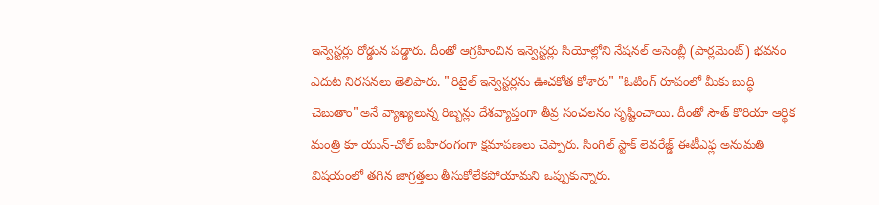ఇన్వెస్టర్లు రోడ్డున పడ్డారు. దీంతో ఆగ్రహించిన ఇన్వెస్టర్లు సియోల్లోని నేషనల్ అసెంబ్లీ (పార్లమెంట్) భవనం ఎదుట నిరసనలు తెలిపారు. "రిటైల్ ఇన్వెస్టర్లను ఊచకోత కోశారు" "ఓటింగ్ రూపంలో మీకు బుద్ధి చెబుతాం"అనే వ్యాఖ్యలున్న రిబ్బన్లు దేశవ్యాప్తంగా తీవ్ర సంచలనం సృష్టించాయి. దీంతో సౌత్ కొరియా ఆర్థిక మంత్రి కూ యున్-చోల్ బహిరంగంగా క్షమాపణలు చెప్పారు. సింగిల్ స్టాక్ లెవరేజ్డ్ ఈటీఎఫ్ల అనుమతి విషయంలో తగిన జాగ్రత్తలు తీసుకోలేకపోయామని ఒప్పుకున్నారు.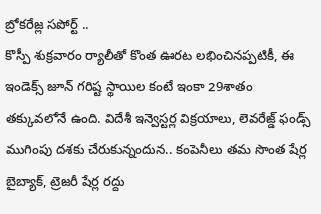బ్రోకరేజ్ల సపోర్ట్ ..
కొస్పీ శుక్రవారం ర్యాలీతో కొంత ఊరట లభించినప్పటికీ, ఈ ఇండెక్స్ జూన్ గరిష్ట స్థాయిల కంటే ఇంకా 29శాతం తక్కువలోనే ఉంది. విదేశీ ఇన్వెస్టర్ల విక్రయాలు, లెవరేజ్డ్ ఫండ్స్ ముగింపు దశకు చేరుకున్నందున.. కంపెనీలు తమ సొంత షేర్ల బైబ్యాక్, ట్రెజరీ షేర్ల రద్దు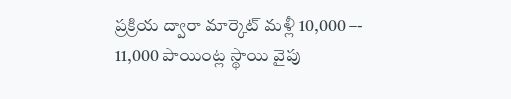ప్రక్రియ ద్వారా మార్కెట్ మళ్లీ 10,000 –- 11,000 పాయింట్ల స్థాయి వైపు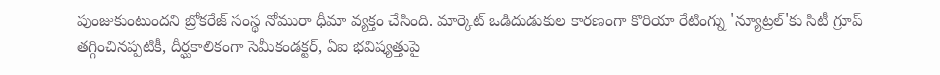పుంజుకుంటుందని బ్రోకరేజ్ సంస్థ నోమురా ధీమా వ్యక్తం చేసింది. మార్కెట్ ఒడిదుడుకుల కారణంగా కొరియా రేటింగ్ను 'న్యూట్రల్'కు సిటీ గ్రూప్ తగ్గించినప్పటికీ, దీర్ఘకాలికంగా సెమీకండక్టర్, ఏఐ భవిష్యత్తుపై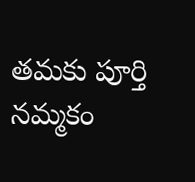తమకు పూర్తి నమ్మకం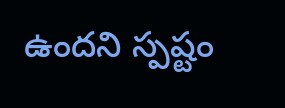ఉందని స్పష్టం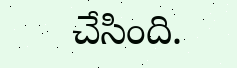చేసింది.